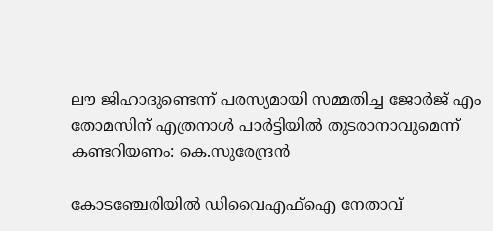ലൗ ജിഹാദുണ്ടെന്ന് പരസ്യമായി സമ്മതിച്ച ജോർജ് എം തോമസിന് എത്രനാൾ പാർട്ടിയിൽ തുടരാനാവുമെന്ന് കണ്ടറിയണം: കെ.സുരേന്ദ്രൻ

കോടഞ്ചേരിയിൽ ഡിവൈഎഫ്‌ഐ നേതാവ്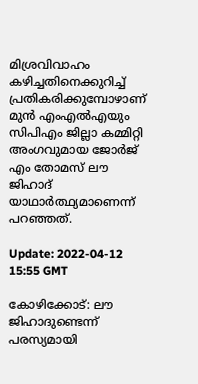മിശ്രവിവാഹം കഴിച്ചതിനെക്കുറിച്ച് പ്രതികരിക്കുമ്പോഴാണ് മുൻ എംഎൽഎയും സിപിഎം ജില്ലാ കമ്മിറ്റി അംഗവുമായ ജോർജ് എം തോമസ് ലൗ ജിഹാദ് യാഥാർത്ഥ്യമാണെന്ന് പറഞ്ഞത്.

Update: 2022-04-12 15:55 GMT

കോഴിക്കോട്: ലൗ ജിഹാദുണ്ടെന്ന് പരസ്യമായി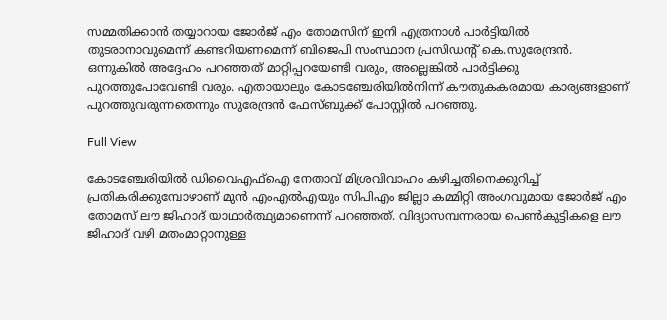സമ്മതിക്കാൻ തയ്യാറായ ജോർജ് എം തോമസിന് ഇനി എത്രനാൾ പാർട്ടിയിൽ തുടരാനാവുമെന്ന് കണ്ടറിയണമെന്ന് ബിജെപി സംസ്ഥാന പ്രസിഡന്റ് കെ.സുരേന്ദ്രൻ. ഒന്നുകിൽ അദ്ദേഹം പറഞ്ഞത് മാറ്റിപ്പറയേണ്ടി വരും, അല്ലെങ്കിൽ പാർട്ടിക്കു പുറത്തുപോവേണ്ടി വരും. എതായാലും കോടഞ്ചേരിയിൽനിന്ന് കൗതുകകരമായ കാര്യങ്ങളാണ് പുറത്തുവരുന്നതെന്നും സുരേന്ദ്രൻ ഫേസ്ബുക്ക് പോസ്റ്റിൽ പറഞ്ഞു.

Full View

കോടഞ്ചേരിയിൽ ഡിവൈഎഫ്‌ഐ നേതാവ് മിശ്രവിവാഹം കഴിച്ചതിനെക്കുറിച്ച് പ്രതികരിക്കുമ്പോഴാണ് മുൻ എംഎൽഎയും സിപിഎം ജില്ലാ കമ്മിറ്റി അംഗവുമായ ജോർജ് എം തോമസ് ലൗ ജിഹാദ് യാഥാർത്ഥ്യമാണെന്ന് പറഞ്ഞത്. വിദ്യാസമ്പന്നരായ പെൺകുട്ടികളെ ലൗ ജിഹാദ് വഴി മതംമാറ്റാനുള്ള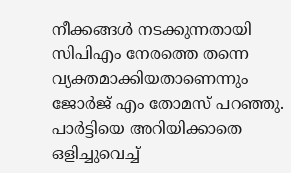നീക്കങ്ങൾ നടക്കുന്നതായി സിപിഎം നേരത്തെ തന്നെ വ്യക്തമാക്കിയതാണെന്നും ജോർജ് എം തോമസ് പറഞ്ഞു. പാർട്ടിയെ അറിയിക്കാതെ ഒളിച്ചുവെച്ച്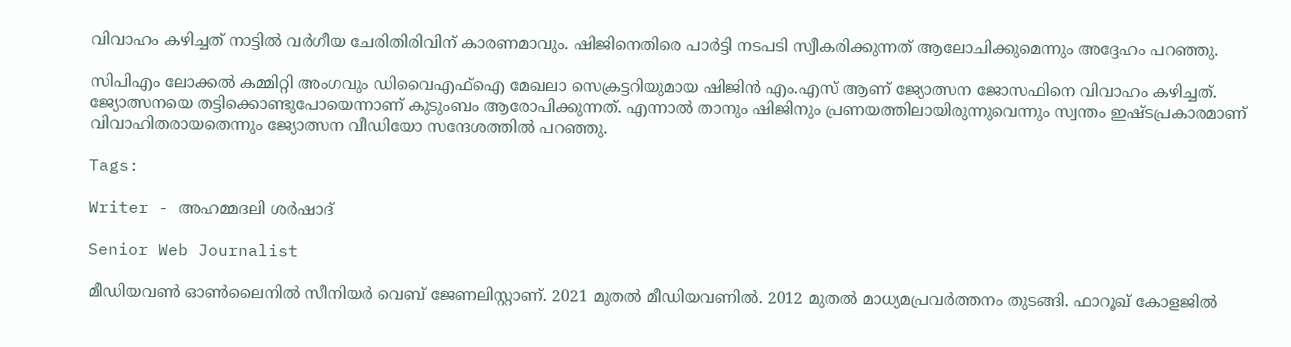വിവാഹം കഴിച്ചത് നാട്ടിൽ വർഗീയ ചേരിതിരിവിന് കാരണമാവും. ഷിജിനെതിരെ പാർട്ടി നടപടി സ്വീകരിക്കുന്നത് ആലോചിക്കുമെന്നും അദ്ദേഹം പറഞ്ഞു.

സിപിഎം ലോക്കൽ കമ്മിറ്റി അംഗവും ഡിവൈഎഫ്‌ഐ മേഖലാ സെക്രട്ടറിയുമായ ഷിജിൻ എം.എസ് ആണ് ജ്യോത്സന ജോസഫിനെ വിവാഹം കഴിച്ചത്. ജ്യോത്സനയെ തട്ടിക്കൊണ്ടുപോയെന്നാണ് കുടുംബം ആരോപിക്കുന്നത്. എന്നാൽ താനും ഷിജിനും പ്രണയത്തിലായിരുന്നുവെന്നും സ്വന്തം ഇഷ്ടപ്രകാരമാണ് വിവാഹിതരായതെന്നും ജ്യോത്സന വീഡിയോ സന്ദേശത്തിൽ പറഞ്ഞു.

Tags:

Writer - അഹമ്മദലി ശര്‍ഷാദ്

Senior Web Journalist

മീഡിയവൺ ഓൺലൈനിൽ സീനിയർ വെബ് ജേണലിസ്റ്റാണ്. 2021 മുതൽ മീഡിയവണിൽ. 2012 മുതൽ മാധ്യമപ്രവർത്തനം തുടങ്ങി. ഫാറൂഖ് കോളജിൽ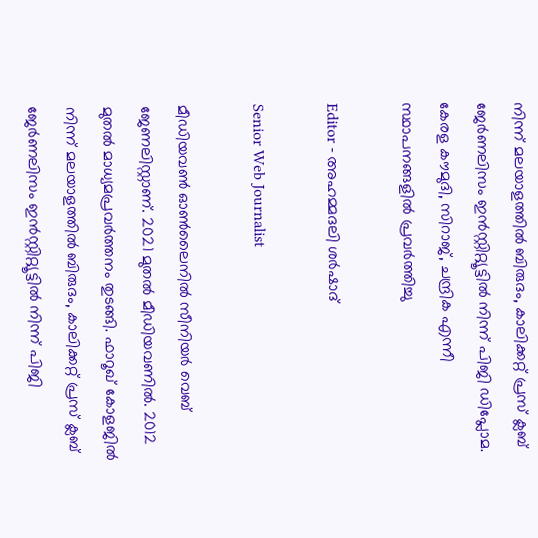നിന്ന് മലയാളത്തിൽ ബിരുദം, കാലിക്കറ്റ് പ്രസ് ക്ലബ് ജേർണലിസം ഇൻസ്റ്റിറ്റ്യൂട്ടിൽ നിന്ന് പിജി ഡിപ്ലോമ. കേരള കൗമുദി, സിറാജ്, ചന്ദ്രിക എന്നീ സ്ഥാപനങ്ങളിൽ പ്രവർത്തിച്ചു

Editor - അഹമ്മദലി ശര്‍ഷാദ്

Senior Web Journalist

മീഡിയവൺ ഓൺലൈനിൽ സീനിയർ വെബ് ജേണലിസ്റ്റാണ്. 2021 മുതൽ മീഡിയവണിൽ. 2012 മുതൽ മാധ്യമപ്രവർത്തനം തുടങ്ങി. ഫാറൂഖ് കോളജിൽ നിന്ന് മലയാളത്തിൽ ബിരുദം, കാലിക്കറ്റ് പ്രസ് ക്ലബ് ജേർണലിസം ഇൻസ്റ്റിറ്റ്യൂട്ടിൽ നിന്ന് പിജി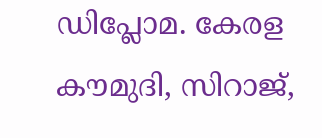ഡിപ്ലോമ. കേരള കൗമുദി, സിറാജ്,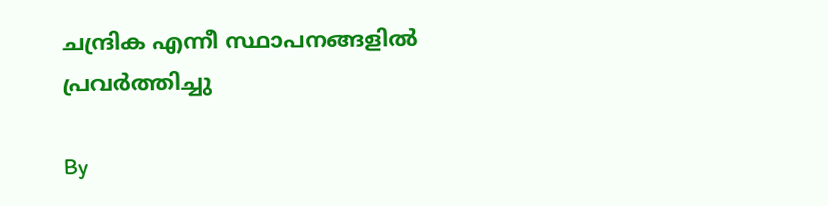ചന്ദ്രിക എന്നീ സ്ഥാപനങ്ങളിൽ പ്രവർത്തിച്ചു

By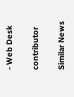- Web Desk

contributor

Similar News